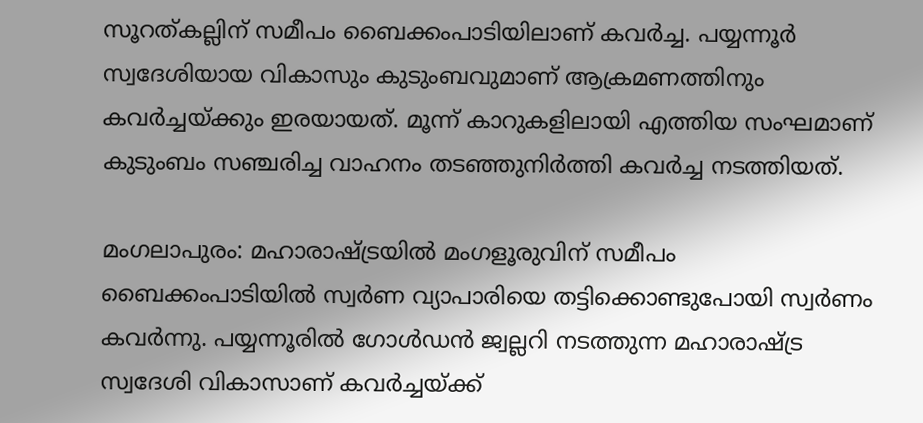സൂറത്കല്ലിന് സമീപം ബൈക്കംപാടിയിലാണ് കവർച്ച. പയ്യന്നൂർ സ്വദേശിയായ വികാസും കുടുംബവുമാണ് ആക്രമണത്തിനും കവർച്ചയ്ക്കും ഇരയായത്. മൂന്ന് കാറുകളിലായി എത്തിയ സംഘമാണ് കുടുംബം സഞ്ചരിച്ച വാഹനം തടഞ്ഞുനിർത്തി കവർച്ച നടത്തിയത്.

മംഗലാപുരം: മഹാരാഷ്ട്രയിൽ മംഗളൂരുവിന് സമീപം ബൈക്കംപാടിയിൽ സ്വർണ വ്യാപാരിയെ തട്ടിക്കൊണ്ടുപോയി സ്വർണം കവർന്നു. പയ്യന്നൂരിൽ ഗോൾഡൻ ജ്വല്ലറി നടത്തുന്ന മഹാരാഷ്ട്ര സ്വദേശി വികാസാണ് കവർച്ചയ്ക്ക്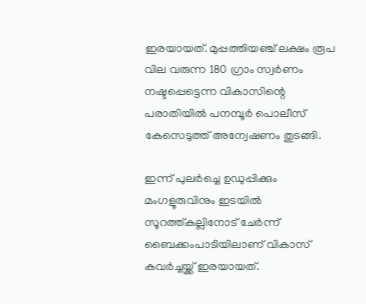ഇരയായത്. മുപ്പത്തിയഞ്ച് ലക്ഷം രൂപ വില വരുന്ന 180 ഗ്രാം സ്വർണം നഷ്ടപ്പെട്ടെന്ന വികാസിന്റെ പരാതിയിൽ പനമ്പൂർ പൊലീസ് കേസെടുത്ത് അന്വേഷണം തുടങ്ങി.

ഇന്ന് പുലർച്ചെ ഉ‍ഡുപ്പിക്കും മംഗളൂരുവിനും ഇടയിൽ സൂറത്ത്കല്ലിനോട് ചേർന്ന് ബൈക്കംപാടിയിലാണ് വികാസ് കവർച്ചയ്ക്ക് ഇരയായത്.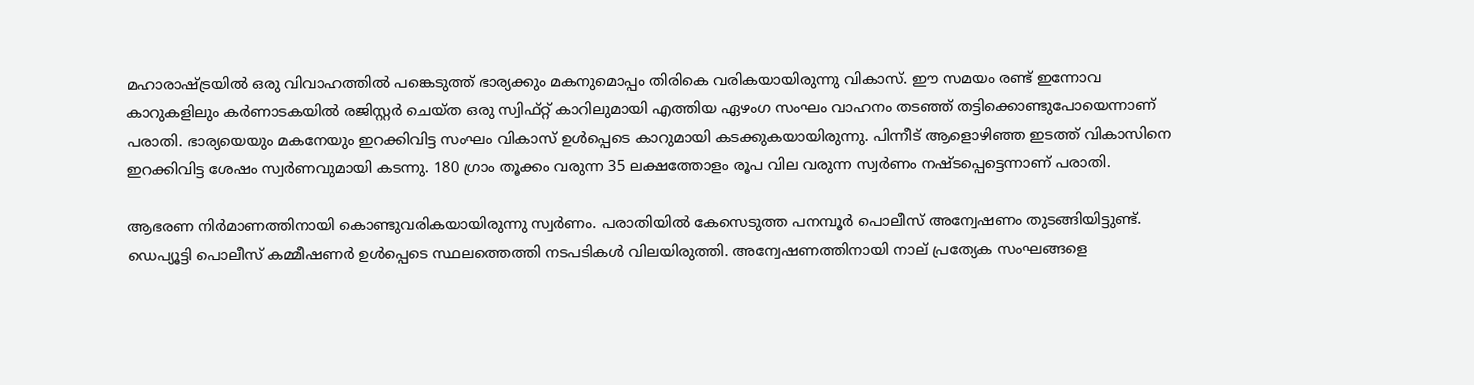മഹാരാഷ്ട്രയിൽ ഒരു വിവാഹത്തിൽ പങ്കെടുത്ത് ഭാര്യക്കും മകനുമൊപ്പം തിരികെ വരികയായിരുന്നു വികാസ്. ഈ സമയം രണ്ട് ഇന്നോവ കാറുകളിലും കർണാടകയിൽ രജിസ്റ്റർ ചെയ്ത ഒരു സ്വിഫ്റ്റ് കാറിലുമായി എത്തിയ ഏഴംഗ സംഘം വാഹനം തടഞ്ഞ് തട്ടിക്കൊണ്ടുപോയെന്നാണ് പരാതി. ഭാര്യയെയും മകനേയും ഇറക്കിവിട്ട സംഘം വികാസ് ഉൾപ്പെടെ കാറുമായി കടക്കുകയായിരുന്നു. പിന്നീട് ആളൊഴിഞ്ഞ ഇടത്ത് വികാസിനെ ഇറക്കിവിട്ട ശേഷം സ്വ‍‍ർണവുമായി കടന്നു. 180 ഗ്രാം തൂക്കം വരുന്ന 35 ലക്ഷത്തോളം രൂപ വില വരുന്ന സ്വ‍ർണം നഷ്ടപ്പെട്ടെന്നാണ് പരാതി.

ആഭരണ നിർമാണത്തിനായി കൊണ്ടുവരികയായിരുന്നു സ്വർണം. പരാതിയിൽ കേസെടുത്ത പനമ്പൂർ പൊലീസ് അന്വേഷണം തുടങ്ങിയിട്ടുണ്ട്. ഡെപ്യൂട്ടി പൊലീസ് കമ്മീഷണ‍ർ ഉൾപ്പെടെ സ്ഥലത്തെത്തി നടപടികൾ വിലയിരുത്തി. അന്വേഷണത്തിനായി നാല് പ്രത്യേക സംഘങ്ങളെ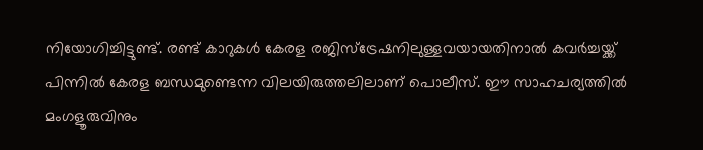നിയോഗിച്ചിട്ടുണ്ട്. രണ്ട് കാറുകൾ കേരള രജിസ്ട്രേഷനിലുള്ളവയായതിനാൽ കവർച്ചയ്ക്ക് പിന്നിൽ കേരള ബന്ധമുണ്ടെന്ന വിലയിരുത്തലിലാണ് പൊലീസ്. ഈ സാഹചര്യത്തിൽ മംഗളൂരുവിനും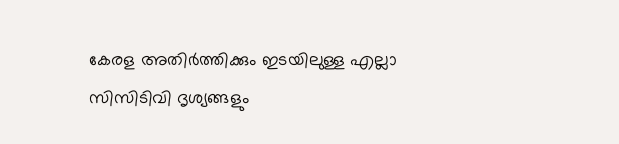കേരള അതിർത്തിക്കും ഇടയിലുള്ള എല്ലാ സിസിടിവി ദൃശ്യങ്ങളും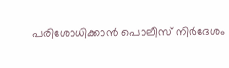പരിശോധിക്കാൻ പൊലീസ് നിർദേശം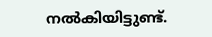നൽകിയിട്ടുണ്ട്.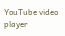YouTube video player